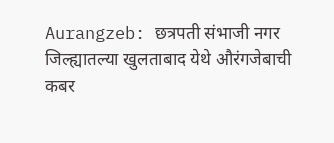Aurangzeb: छत्रपती संभाजी नगर जिल्ह्यातल्या खुलताबाद येथे औरंगजेबाची कबर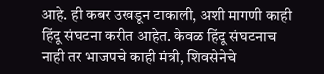आहे. ही कबर उखडून टाकाली, अशी मागणी काही हिंदू संघटना करीत आहेत. केवळ हिंदू संघटनाच नाही तर भाजपचे काही मंत्री, शिवसेनेचे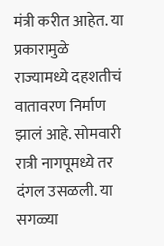मंत्री करीत आहेत. या प्रकारामुळे राज्यामध्ये दहशतीचं वातावरण निर्माण झालं आहे. सोमवारी रात्री नागपूमध्ये तर दंगल उसळली. या सगळ्या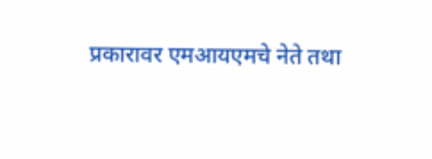प्रकारावर एमआयएमचे नेते तथा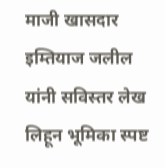माजी खासदार इम्तियाज जलील यांनी सविस्तर लेख लिहून भूमिका स्पष्ट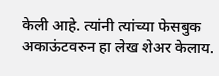केली आहे. त्यांनी त्यांच्या फेसबुक अकाऊंटवरुन हा लेख शेअर केलाय.